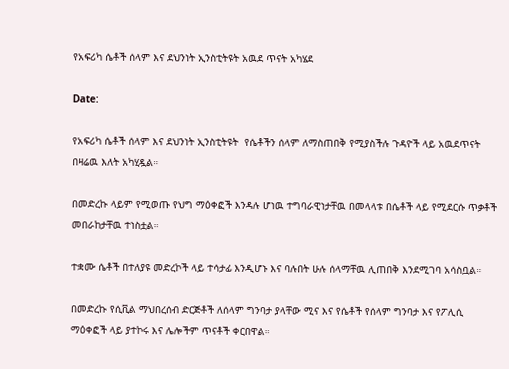የአፍሪካ ሴቶች ሰላም እና ደህንነት ኢንስቲትዩት አዉደ ጥናት አካሄደ

Date:

የአፍሪካ ሴቶች ሰላም እና ደህንነት ኢንስቲትዩት  የሴቶችን ሰላም ለማስጠበቅ የሚያስችሉ ጉዳዮች ላይ አዉደጥናት በዛሬዉ እለት አካሂዷል።

በመድረኩ ላይም የሚወጡ የህግ ማዕቀፎች እንዳሉ ሆነዉ ተግባራዊነታቸዉ በመላላቱ በሴቶች ላይ የሚደርሱ ጥቃቶች መበራከታቸዉ ተነስቷል።

ተቋሙ ሴቶች በተለያዩ መድረኮች ላይ ተሳታፊ እንዲሆኑ እና ባሉበት ሁሉ ሰላማቸዉ ሊጠበቅ እንደሚገባ አሳስቧል።

በመድረኩ የሲቪል ማህበረሰብ ድርጅቶች ለሰላም ግንባታ ያላቸው ሚና እና የሴቶች የሰላም ግንባታ እና የፖሊሲ ማዕቀፎች ላይ ያተኮሩ እና ሌሎችም ጥናቶች ቀርበዋል።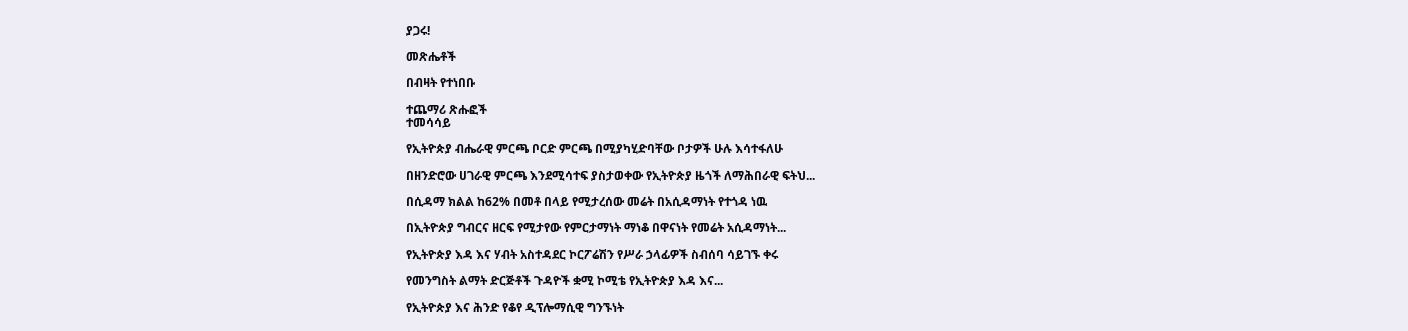ያጋሩ!

መጽሔቶች

በብዛት የተነበቡ

ተጨማሪ ጽሑፎች
ተመሳሳይ

የኢትዮጵያ ብሔራዊ ምርጫ ቦርድ ምርጫ በሚያካሂድባቸው ቦታዎች ሁሉ እሳተፋለሁ

በዘንድሮው ሀገራዊ ምርጫ እንደሚሳተፍ ያስታወቀው የኢትዮጵያ ዜጎች ለማሕበራዊ ፍትህ...

በሲዳማ ክልል ከ62% በመቶ በላይ የሚታረሰው መሬት በአሲዳማነት የተጎዳ ነዉ

በኢትዮጵያ ግብርና ዘርፍ የሚታየው የምርታማነት ማነቆ በዋናነት የመሬት አሲዳማነት...

የኢትዮጵያ እዳ እና ሃብት አስተዳደር ኮርፖሬሽን የሥራ ኃላፊዎች ስብሰባ ሳይገኙ ቀሩ

የመንግስት ልማት ድርጅቶች ጉዳዮች ቋሚ ኮሚቴ የኢትዮጵያ እዳ እና...

የኢትዮጵያ እና ሕንድ የቆየ ዲፕሎማሲዊ ግንኙነት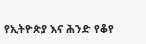የኢትዮጵያ እና ሕንድ የቆየ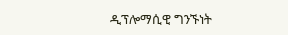ዲፕሎማሲዊ ግንኙነት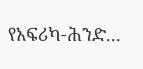የአፍሪካ-ሕንድ...